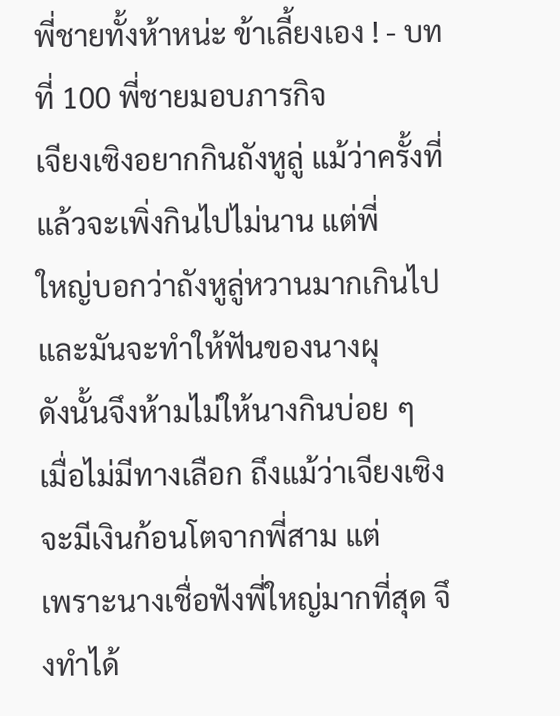พี่ชายทั้งห้าหน่ะ ข้าเลี้ยงเอง ! - บทที่ 100 พี่ชายมอบภารกิจ
เจียงเซิงอยากกินถังหูลู่ แม้ว่าครั้งที่แล้วจะเพิ่งกินไปไม่นาน แต่พี่
ใหญ่บอกว่าถังหูลู่หวานมากเกินไปและมันจะทำให้ฟันของนางผุ
ดังนั้นจึงห้ามไม่ให้นางกินบ่อย ๆ
เมื่อไม่มีทางเลือก ถึงแม้ว่าเจียงเซิงจะมีเงินก้อนโตจากพี่สาม แต่
เพราะนางเชื่อฟังพี่ใหญ่มากที่สุด จึงทำได้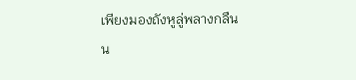เพียงมองถังหูลู่พลางกลืน
น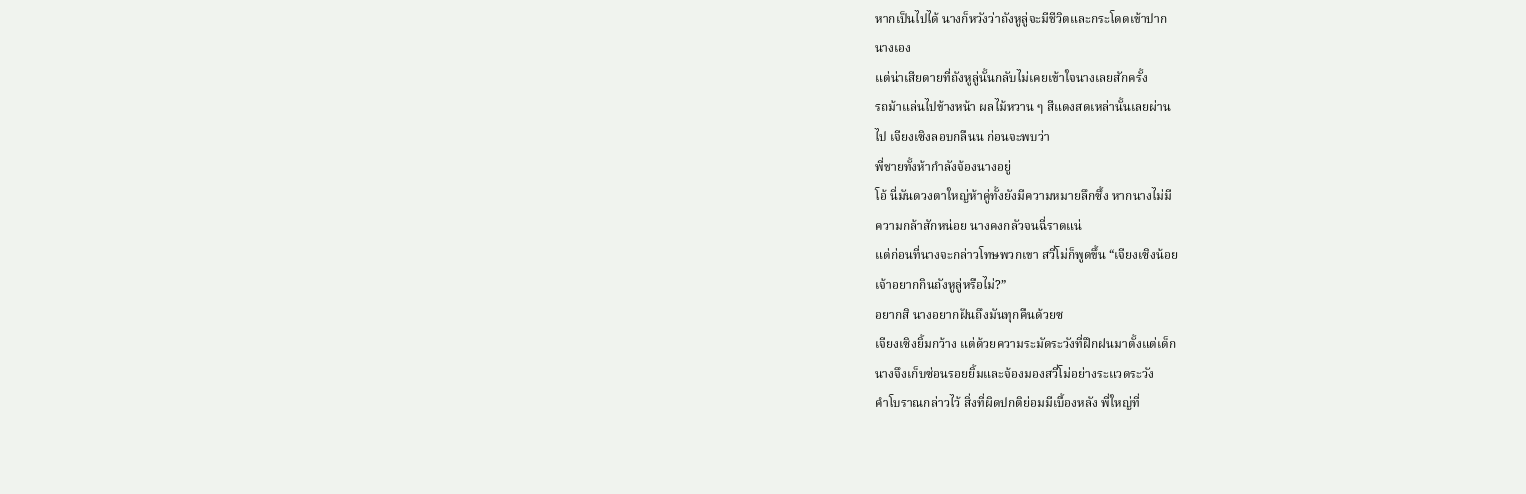หากเป็นไปได้ นางก็หวังว่าถังหูลู่จะมีชีวิตและกระโดดเข้าปาก
นางเอง
แต่น่าเสียดายที่ถังหูลู่นั้นกลับไม่เคยเข้าใจนางเลยสักครั้ง
รถม้าแล่นไปข้างหน้า ผลไม้หวาน ๆ สีแดงสดเหล่านั้นเลยผ่าน
ไป เจียงเซิงลอบกลืนน ก่อนจะพบว่า
พี่ชายทั้งห้ากำลังจ้องนางอยู่
โอ้ นี่มันดวงตาใหญ่ห้าคู่ทั้งยังมีความหมายลึกซึ้ง หากนางไม่มี
ความกล้าสักหน่อย นางคงกลัวจนฉี่ราดแน่
แต่ก่อนที่นางจะกล่าวโทษพวกเขา สวี่โม่ก็พูดขึ้น “เจียงเซิงน้อย
เจ้าอยากกินถังหูลู่หรือไม่?”
อยากสิ นางอยากฝันถึงมันทุกคืนด้วยซ
เจียงเซิงยิ้มกว้าง แต่ด้วยความระมัดระวังที่ฝึกฝนมาตั้งแต่เด็ก
นางจึงเก็บซ่อนรอยยิ้มและจ้องมองสวี่โม่อย่างระแวดระวัง
คำโบราณกล่าวไว้ สิ่งที่ผิดปกติย่อมมีเบื้องหลัง พี่ใหญ่ที่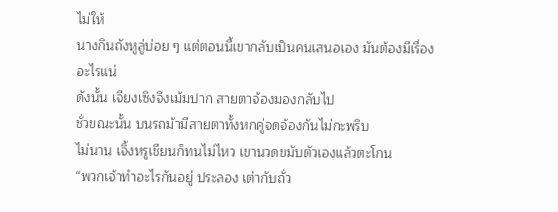ไม่ให้
นางกินถังหูลู่บ่อย ๆ แต่ตอนนี้เขากลับเป็นคนเสนอเอง มันต้องมีเรื่อง
อะไรแน่
ดังนั้น เจียงเซิงจึงเม้มปาก สายตาจ้องมองกลับไป
ชั่วขณะนั้น บนรถม้ามีสายตาทั้งหกคู่จดจ้องกันไม่กะพริบ
ไม่นาน เจิ้งหรูเชียนก็ทนไม่ไหว เขานวดขมับตัวเองแล้วตะโกน
“พวกเจ้าทำอะไรกันอยู่ ประลอง เต่ากับถั่ว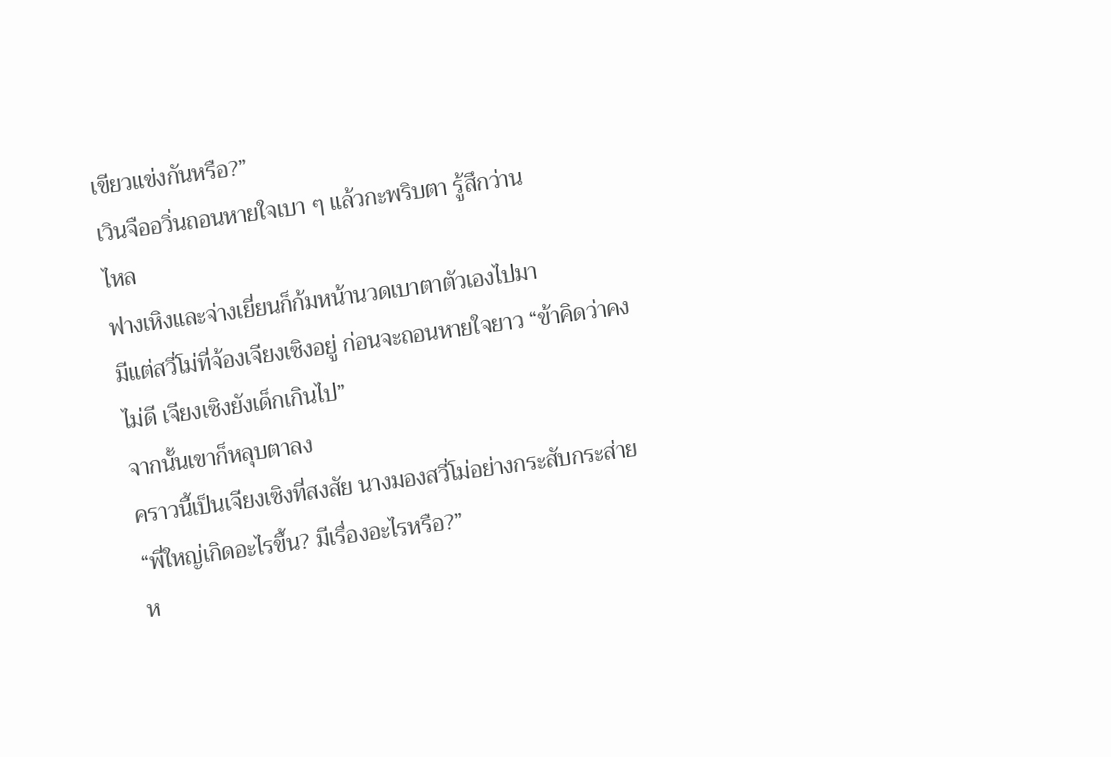เขียวแข่งกันหรือ?”
เวินจืออวิ่นถอนหายใจเบา ๆ แล้วกะพริบตา รู้สึกว่าน
ไหล
ฟางเหิงและจ่างเยี่ยนก็ก้มหน้านวดเบาตาตัวเองไปมา
มีแต่สวี่โม่ที่จ้องเจียงเซิงอยู่ ก่อนจะถอนหายใจยาว “ข้าคิดว่าคง
ไม่ดี เจียงเซิงยังเด็กเกินไป”
จากนั้นเขาก็หลุบตาลง
คราวนี้เป็นเจียงเซิงที่สงสัย นางมองสวี่โม่อย่างกระสับกระส่าย
“พี่ใหญ่เกิดอะไรขึ้น? มีเรื่องอะไรหรือ?”
ห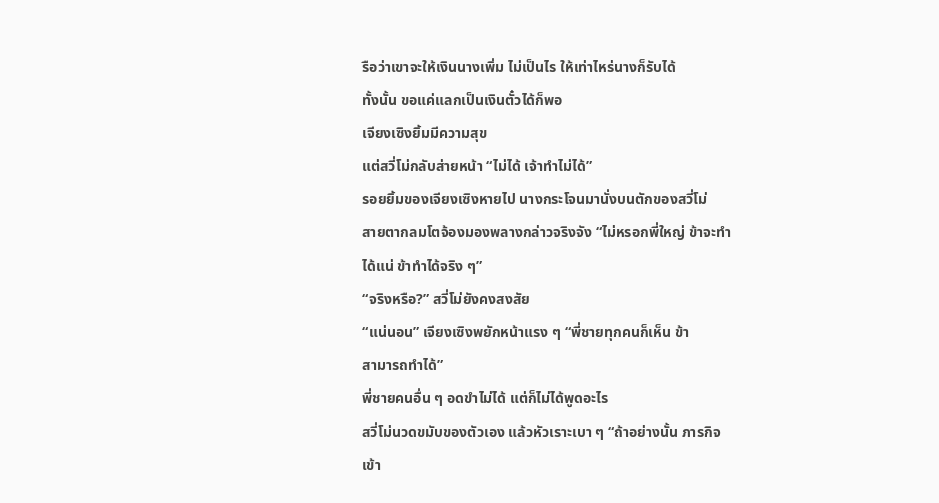รือว่าเขาจะให้เงินนางเพิ่ม ไม่เป็นไร ให้เท่าไหร่นางก็รับได้
ทั้งนั้น ขอแค่แลกเป็นเงินตั๋วได้ก็พอ
เจียงเซิงยิ้มมีความสุข
แต่สวี่โม่กลับส่ายหน้า “ไม่ได้ เจ้าทำไม่ได้”
รอยยิ้มของเจียงเซิงหายไป นางกระโจนมานั่งบนตักของสวี่โม่
สายตากลมโตจ้องมองพลางกล่าวจริงจัง “ไม่หรอกพี่ใหญ่ ข้าจะทำ
ได้แน่ ข้าทำได้จริง ๆ”
“จริงหรือ?” สวี่โม่ยังคงสงสัย
“แน่นอน” เจียงเซิงพยักหน้าแรง ๆ “พี่ชายทุกคนก็เห็น ข้า
สามารถทำได้”
พี่ชายคนอื่น ๆ อดขำไม่ได้ แต่ก็ไม่ได้พูดอะไร
สวี่โม่นวดขมับของตัวเอง แล้วหัวเราะเบา ๆ “ถ้าอย่างนั้น ภารกิจ
เข้า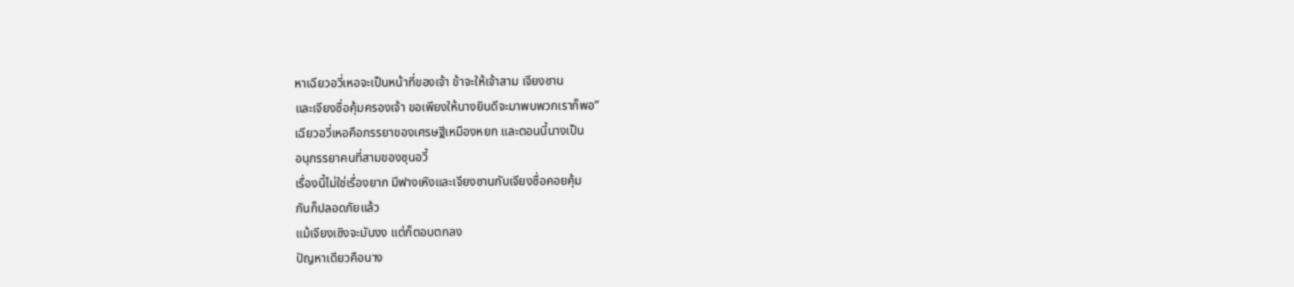หาเฉียวอวี่เหอจะเป็นหน้าที่ของเจ้า ข้าจะให้เจ้าสาม เจียงซาน
และเจียงซื่อคุ้มครองเจ้า ขอเพียงให้นางยินดีจะมาพบพวกเราก็พอ”
เฉียวอวี่เหอคือภรรยาของเศรษฐีเหมืองหยก และตอนนี้นางเป็น
อนุภรรยาคนที่สามของซุนอวี้
เรื่องนี้ไม่ใช่เรื่องยาก มีฟางเหิงและเจียงซานกับเจียงซื่อคอยคุ้ม
กันก็ปลอดภัยแล้ว
แม้เจียงเซิงจะมันงง แต่ก็ตอบตกลง
ปัญหาเดียวคือนาง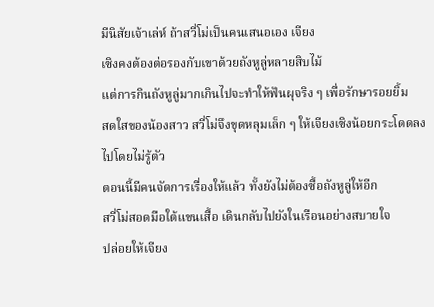มีนิสัยเจ้าเล่ห์ ถ้าสวี่โม่เป็นคนเสนอเอง เจียง
เซิงคงต้องต่อรองกับเขาด้วยถังหูลู่หลายสิบไม้
แต่การกินถังหูลู่มากเกินไปจะทำให้ฟันผุจริง ๆ เพื่อรักษารอยยิ้ม
สดใสของน้องสาว สวี่โม่จึงขุดหลุมเล็ก ๆ ให้เจียงเซิงน้อยกระโดดลง
ไปโดยไม่รู้ตัว
ตอนนี้มีคนจัดการเรื่องให้แล้ว ทั้งยังไม่ต้องซื้อถังหูลู่ให้อีก
สวี่โม่สอดมือใต้แขนเสื้อ เดินกลับไปยังในเรือนอย่างสบายใจ
ปล่อยให้เจียง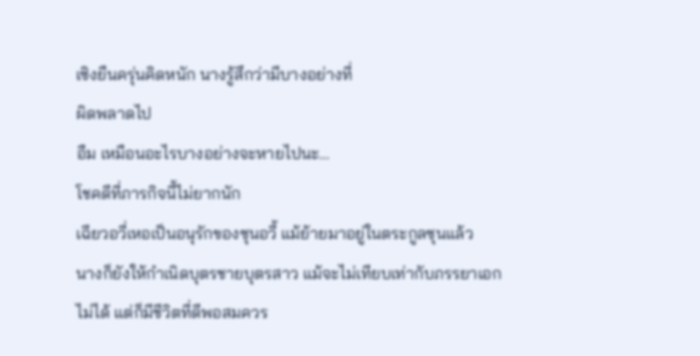เซิงยืนครุ่นคิดหนัก นางรู้สึกว่ามีบางอย่างที่
ผิดพลาดไป
อืม เหมือนอะไรบางอย่างจะหายไปนะ…
โชคดีที่ภารกิจนี้ไม่ยากนัก
เฉียวอวี่เหอเป็นอนุรักของซุนอวี้ แม้ย้ายมาอยู่ในตระกูลซุนแล้ว
นางก็ยังให้กำเนิดบุตรชายบุตรสาว แม้จะไม่เทียบเท่ากับภรรยาเอก
ไม่ได้ แต่ก็มีชีวิตที่ดีพอสมควร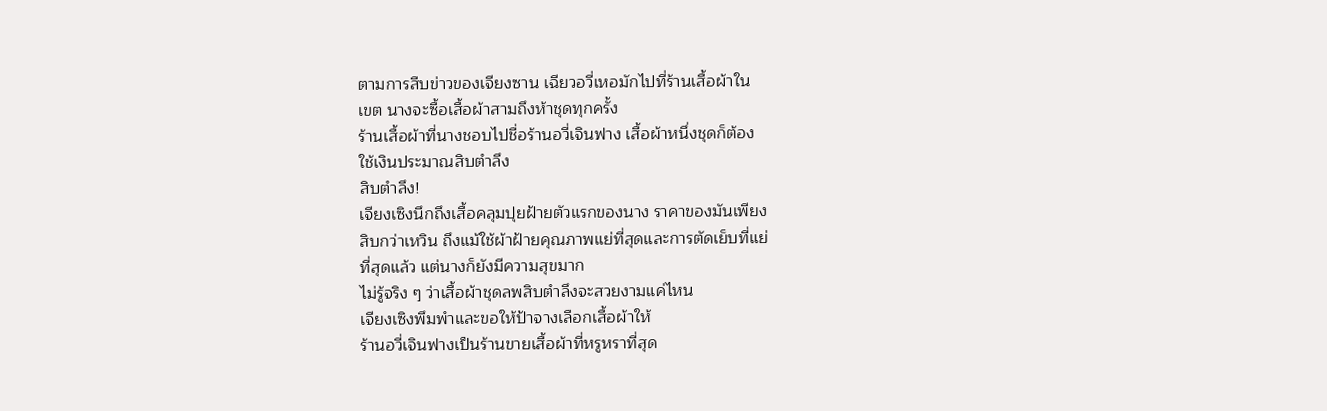ตามการสืบข่าวของเจียงซาน เฉียวอวี่เหอมักไปที่ร้านเสื้อผ้าใน
เขต นางจะซื้อเสื้อผ้าสามถึงห้าชุดทุกครั้ง
ร้านเสื้อผ้าที่นางชอบไปชื่อร้านอวี่เจินฟาง เสื้อผ้าหนึ่งชุดก็ต้อง
ใช้เงินประมาณสิบตำลึง
สิบตำลึง!
เจียงเซิงนึกถึงเสื้อคลุมปุยฝ้ายตัวแรกของนาง ราคาของมันเพียง
สิบกว่าเหวิน ถึงแม้ใช้ผ้าฝ้ายคุณภาพแย่ที่สุดและการตัดเย็บที่แย่
ที่สุดแล้ว แต่นางก็ยังมีความสุขมาก
ไม่รู้จริง ๆ ว่าเสื้อผ้าชุดลพสิบตำลึงจะสวยงามแค่ไหน
เจียงเซิงพึมพำและขอให้ป้าจางเลือกเสื้อผ้าให้
ร้านอวี่เจินฟางเป็นร้านขายเสื้อผ้าที่หรูหราที่สุด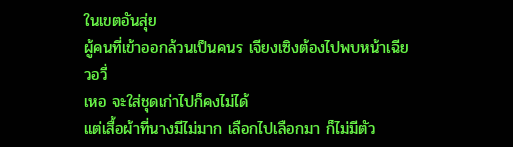ในเขตอันสุ่ย
ผู้คนที่เข้าออกล้วนเป็นคนร เจียงเซิงต้องไปพบหน้าเฉียวอวี่
เหอ จะใส่ชุดเก่าไปก็คงไม่ได้
แต่เสื้อผ้าที่นางมีไม่มาก เลือกไปเลือกมา ก็ไม่มีตัว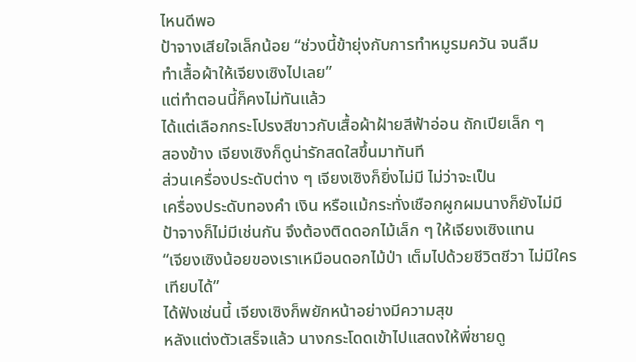ไหนดีพอ
ป้าจางเสียใจเล็กน้อย “ช่วงนี้ข้ายุ่งกับการทำหมูรมควัน จนลืม
ทำเสื้อผ้าให้เจียงเซิงไปเลย”
แต่ทำตอนนี้ก็คงไม่ทันแล้ว
ได้แต่เลือกกระโปรงสีขาวกับเสื้อผ้าฝ้ายสีฟ้าอ่อน ถักเปียเล็ก ๆ
สองข้าง เจียงเซิงก็ดูน่ารักสดใสขึ้นมาทันที
ส่วนเครื่องประดับต่าง ๆ เจียงเซิงก็ยิ่งไม่มี ไม่ว่าจะเป็น
เครื่องประดับทองคำ เงิน หรือแม้กระทั่งเชือกผูกผมนางก็ยังไม่มี
ป้าจางก็ไม่มีเช่นกัน จึงต้องติดดอกไม้เล็ก ๆ ให้เจียงเซิงแทน
“เจียงเซิงน้อยของเราเหมือนดอกไม้ป่า เต็มไปด้วยชีวิตชีวา ไม่มีใคร
เทียบได้”
ได้ฟังเช่นนี้ เจียงเซิงก็พยักหน้าอย่างมีความสุข
หลังแต่งตัวเสร็จแล้ว นางกระโดดเข้าไปแสดงให้พี่ชายดู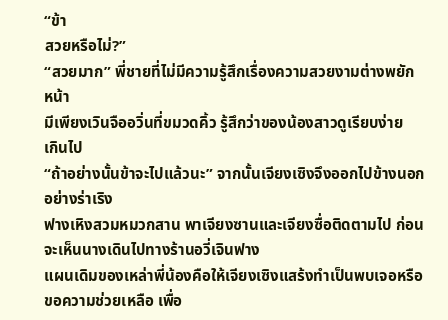“ข้า
สวยหรือไม่?”
“สวยมาก” พี่ชายที่ไม่มีความรู้สึกเรื่องความสวยงามต่างพยัก
หน้า
มีเพียงเวินจืออวิ่นที่ขมวดคิ้ว รู้สึกว่าของน้องสาวดูเรียบง่าย
เกินไป
“ถ้าอย่างนั้นข้าจะไปแล้วนะ” จากนั้นเจียงเซิงจึงออกไปข้างนอก
อย่างร่าเริง
ฟางเหิงสวมหมวกสาน พาเจียงซานและเจียงซื่อติดตามไป ก่อน
จะเห็นนางเดินไปทางร้านอวี่เจินฟาง
แผนเดิมของเหล่าพี่น้องคือให้เจียงเซิงแสร้งทำเป็นพบเจอหรือ
ขอความช่วยเหลือ เพื่อ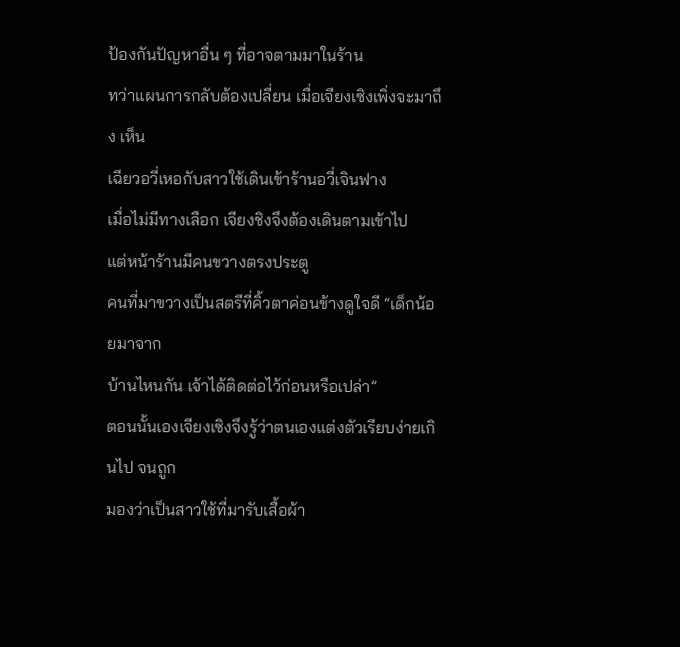ป้องกันปัญหาอื่น ๆ ที่อาจตามมาในร้าน
ทว่าแผนการกลับต้องเปลี่ยน เมื่อเจียงเซิงเพิ่งจะมาถึง เห็น
เฉียวอวี่เหอกับสาวใช้เดินเข้าร้านอวี่เจินฟาง
เมื่อไม่มีทางเลือก เจียงชิงจึงต้องเดินตามเข้าไป
แต่หน้าร้านมีคนขวางตรงประตู
คนที่มาขวางเป็นสตรีที่คิ้วตาค่อนข้างดูใจดี “เด็กน้อยมาจาก
บ้านไหนกัน เจ้าได้ติดต่อไว้ก่อนหรือเปล่า”
ตอนนั้นเองเจียงเซิงจึงรู้ว่าตนเองแต่งตัวเรียบง่ายเกินไป จนถูก
มองว่าเป็นสาวใช้ที่มารับเสื้อผ้า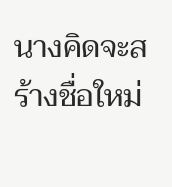นางคิดจะสร้างชื่อใหม่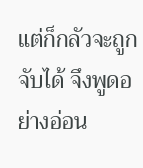แต่ก็กลัวจะถูกจับได้ จึงพูดอย่างอ่อน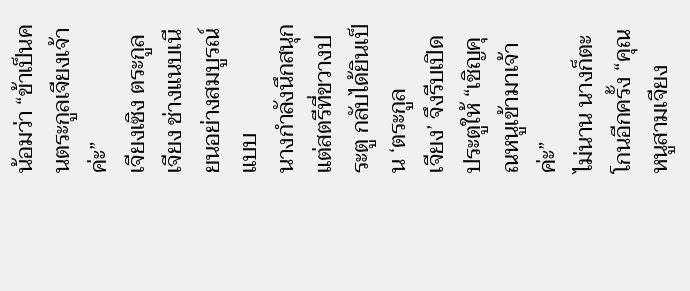น้อมว่า “ข้าเป็นคนตระกูลเจียงเจ้าค่ะ”
เจียงเซิง ตระกูลเจียง ช่างแนบเนียนอย่างสมบูรณ์แบบ
นางกำลังนึกสนุกแต่สตรีที่ขวางประตู กลับได้ยินเป็น ‘ตระกูล
เจียง’ จึงรีบเปิดประตูให้ “เชิญคุณหนูเข้ามาเจ้าค่ะ”
ไม่นาน นางก็ตะโกนอีกครั้ง “คุณหนูสามเจียง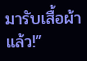มารับเสื้อผ้าแล้ว!”